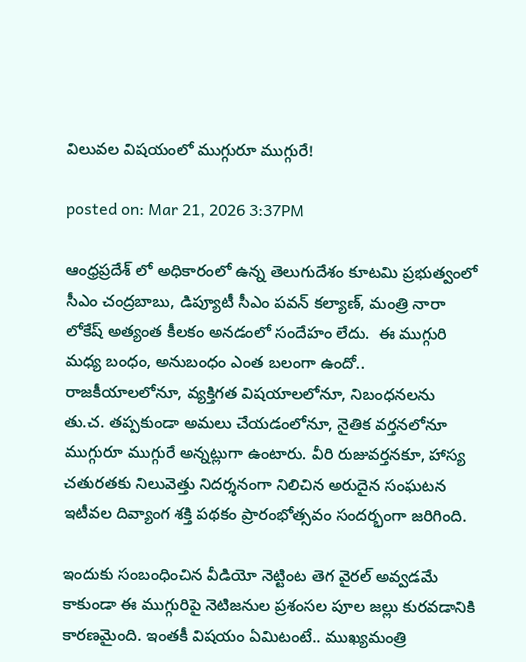విలువల విషయంలో ముగ్గురూ ముగ్గురే!

posted on: Mar 21, 2026 3:37PM

ఆంధ్రప్రదేశ్ లో అధికారంలో ఉన్న తెలుగుదేశం కూటమి ప్రభుత్వంలో  సీఎం చంద్రబాబు, డిప్యూటీ సీఎం పవన్ కల్యాణ్, మంత్రి నారా లోకేష్ అత్యంత కీలకం అనడంలో సందేహం లేదు.  ఈ ముగ్గురి మధ్య బంధం, అనుబంధం ఎంత బలంగా ఉందో.. రాజకీయాలలోనూ, వ్యక్తిగత విషయాలలోనూ, నిబంధనలను తు.చ. తప్పకుండా అమలు చేయడంలోనూ, నైతిక వర్తనలోనూ ముగ్గురూ ముగ్గురే అన్నట్లుగా ఉంటారు. వీరి రుజువర్తనకూ, హాస్య చతురతకు నిలువెత్తు నిదర్శనంగా నిలిచిన అరుదైన సంఘటన ఇటీవల దివ్యాంగ శక్తి పథకం ప్రారంభోత్సవం సందర్భంగా జరిగింది.

ఇందుకు సంబంధించిన వీడియో నెట్టింట తెగ వైరల్ అవ్వడమే కాకుండా ఈ ముగ్గురిపై నెటిజనుల ప్రశంసల పూల జల్లు కురవడానికి కారణమైంది. ఇంతకీ విషయం ఏమిటంటే.. ముఖ్యమంత్రి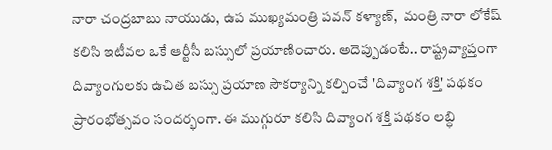నారా చంద్రబాబు నాయుడు, ఉప ముఖ్యమంత్రి పవన్ కళ్యాణ్,  మంత్రి నారా లోకేష్ కలిసి ఇటీవల ఒకే ఆర్టీసీ బస్సులో ప్రయాణించారు. అదెప్పుడంటే.. రాష్ట్రవ్యాప్తంగా దివ్యాంగులకు ఉచిత బస్సు ప్రయాణ సౌకర్యాన్ని కల్పించే 'దివ్యాంగ శక్తి' పథకం ప్రారంభోత్సవం సందర్భంగా. ఈ ముగ్గురూ కలిసి దివ్యాంగ శక్తి పథకం లబ్ధి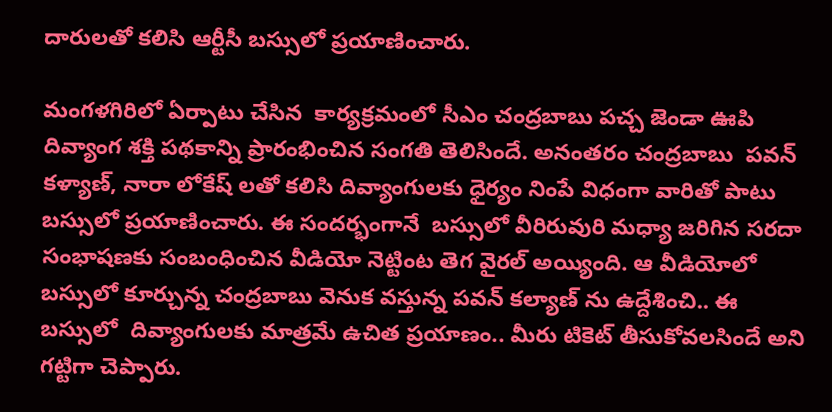దారులతో కలిసి ఆర్టీసీ బస్సులో ప్రయాణించారు.

మంగళగిరిలో ఏర్పాటు చేసిన  కార్యక్రమంలో సీఎం చంద్రబాబు పచ్చ జెండా ఊపి దివ్యాంగ శక్తి పథకాన్ని ప్రారంభించిన సంగతి తెలిసిందే. అనంతరం చంద్రబాబు  పవన్ కళ్యాణ్, నారా లోకేష్ లతో కలిసి దివ్యాంగులకు ధైర్యం నింపే విధంగా వారితో పాటు బస్సులో ప్రయాణించారు. ఈ సందర్భంగానే  బస్సులో వీరిరువురి మధ్యా జరిగిన సరదా సంభాషణకు సంబంధించిన వీడియో నెట్టింట తెగ వైరల్ అయ్యింది. ఆ వీడియోలో బస్సులో కూర్చున్న చంద్రబాబు వెనుక వస్తున్న పవన్ కల్యాణ్ ను ఉద్దేశించి.. ఈ బస్సులో  దివ్యాంగులకు మాత్రమే ఉచిత ప్రయాణం.. మీరు టికెట్ తీసుకోవలసిందే అని గట్టిగా చెప్పారు.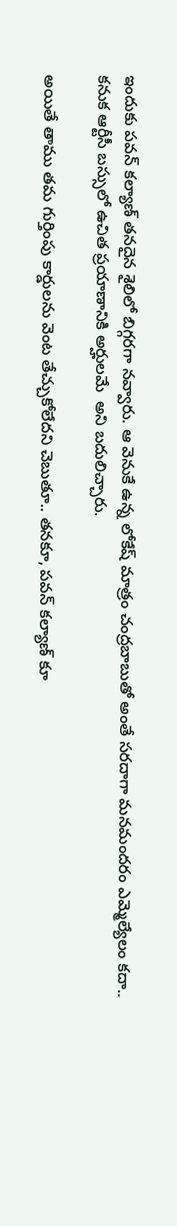ఇందుకు పవన్ కల్యాణ్ తనదైన శైలిలో బిగ్గరగా నవ్వారు. ఆ వెనుకే ఉన్న లోకేష్ మాత్రం చంద్రబాబుతో అంతే సరదాగా మనమందరం ఎమ్మెల్యేలం కదా.. కనుక ఆర్టీసీ బస్సులో ఉచిత ప్రయాణానికి అర్హులమే  అని బదులిచ్చారు.

అయితే తాము తమ గుర్తింపు కార్డులను వెంట తేచ్చుకోలేదని చెబుతూ.. తనకూ, పవన్ కల్యాణ్ కూ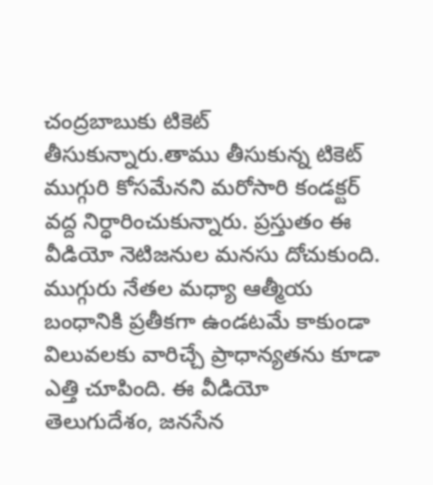చంద్రబాబుకు టికెట్ తీసుకున్నారు.తాము తీసుకున్న టికెట్ ముగ్గురి కోసమేనని మరోసారి కండక్టర్ వద్ద నిర్ధారించుకున్నారు. ప్రస్తుతం ఈ వీడియో నెటిజనుల మనసు దోచుకుంది. ముగ్గురు నేతల మధ్యా ఆత్మీయ బంధానికి ప్రతీకగా ఉండటమే కాకుండా విలువలకు వారిచ్చే ప్రాధాన్యతను కూడా ఎత్తి చూపింది. ఈ వీడియో తెలుగుదేశం, జనసేన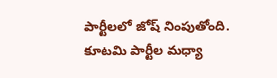పార్టీలలో జోష్ నింపుతోంది. కూటమి పార్టీల మధ్యా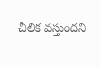చీలిక వస్తుందని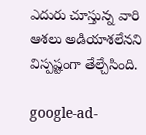ఎదురు చూస్తున్న వారి ఆశలు అడియాశలేనని విస్పష్టంగా తేల్చేసింది.

google-ad-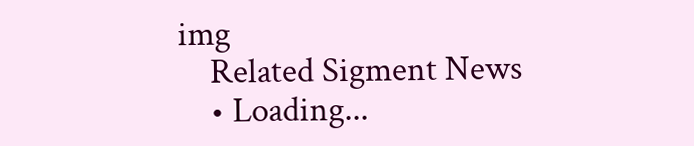img
    Related Sigment News
    • Loading...